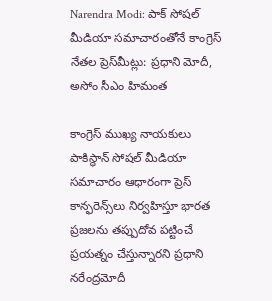Narendra Modi: పాక్ సోషల్ మీడియా సమాచారంతోనే కాంగ్రెస్ నేతల ప్రెస్‌మీట్లు: ప్రధాని మోదీ, అసోం సీఎం హిమంత

కాంగ్రెస్ ముఖ్య నాయకులు పాకిస్థాన్ సోషల్ మీడియా సమాచారం ఆధారంగా ప్రెస్ కాన్ఫరెన్స్‌లు నిర్వహిస్తూ భారత ప్రజలను తప్పుదోవ పట్టించే ప్రయత్నం చేస్తున్నారని ప్రధాని నరేంద్రమోదీ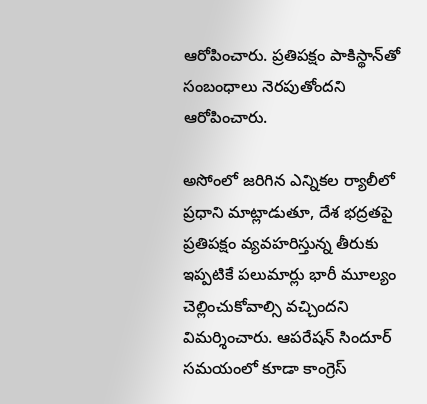ఆరోపించారు. ప్రతిపక్షం పాకిస్థాన్‌తో సంబంధాలు నెరపుతోందని ఆరోపించారు.

అసోంలో జరిగిన ఎన్నికల ర్యాలీలో ప్రధాని మాట్లాడుతూ, దేశ భద్రతపై ప్రతిపక్షం వ్యవహరిస్తున్న తీరుకు ఇప్పటికే పలుమార్లు భారీ మూల్యం చెల్లించుకోవాల్సి వచ్చిందని విమర్శించారు. ఆపరేషన్ సిందూర్ సమయంలో కూడా కాంగ్రెస్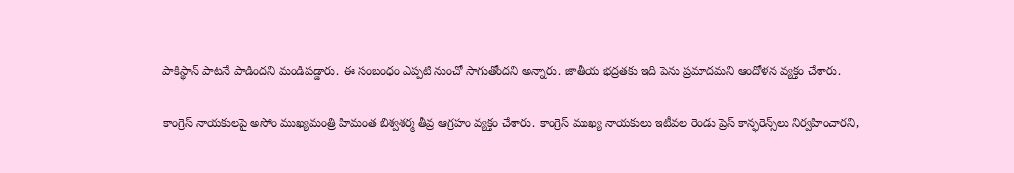పాకిస్థాన్ పాటనే పాడిందని మండిపడ్డారు. ఈ సంబంధం ఎప్పటి నుంచో సాగుతోందని అన్నారు. జాతీయ భద్రతకు ఇది పెను ప్రమాదమని ఆందోళన వ్యక్తం చేశారు.

కాంగ్రెస్ నాయకులపై అసోం ముఖ్యమంత్రి హిమంత బిశ్వశర్మ తీవ్ర ఆగ్రహం వ్యక్తం చేశారు. కాంగ్రెస్ ముఖ్య నాయకులు ఇటీవల రెండు ప్రెస్ కాన్ఫరెన్స్‌లు నిర్వహించారని,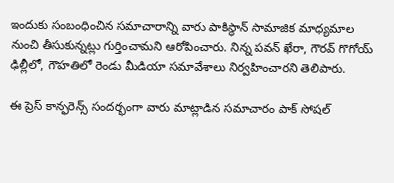ఇందుకు సంబంధించిన సమాచారాన్ని వారు పాకిస్థాన్ సామాజిక మాధ్యమాల నుంచి తీసుకున్నట్లు గుర్తించామని ఆరోపించారు. నిన్న పవన్ ఖేరా, గౌరవ్ గొగోయ్ ఢిల్లీలో, గౌహతిలో రెండు మీడియా సమావేశాలు నిర్వహించారని తెలిపారు.

ఈ ప్రెస్ కాన్ఫరెన్స్ సందర్భంగా వారు మాట్లాడిన సమాచారం పాక్ సోషల్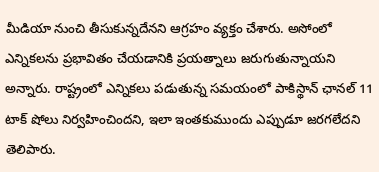మీడియా నుంచి తీసుకున్నదేనని ఆగ్రహం వ్యక్తం చేశారు. అసోంలో ఎన్నికలను ప్రభావితం చేయడానికి ప్రయత్నాలు జరుగుతున్నాయని అన్నారు. రాష్ట్రంలో ఎన్నికలు పడుతున్న సమయంలో పాకిస్థాన్ ఛానల్ 11 టాక్ షోలు నిర్వహించిందని, ఇలా ఇంతకుముందు ఎప్పుడూ జరగలేదని తెలిపారు.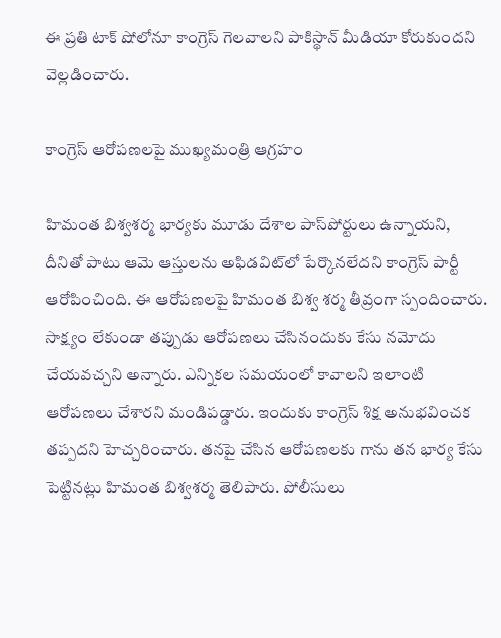ఈ ప్రతి టాక్ షోలోనూ కాంగ్రెస్ గెలవాలని పాకిస్థాన్ మీడియా కోరుకుందని వెల్లడించారు.

కాంగ్రెస్ ఆరోపణలపై ముఖ్యమంత్రి ఆగ్రహం

హిమంత బిశ్వశర్మ భార్యకు మూడు దేశాల పాస్‌పోర్టులు ఉన్నాయని, దీనితో పాటు ఆమె ఆస్తులను అఫిడవిట్‌లో పేర్కొనలేదని కాంగ్రెస్ పార్టీ ఆరోపించింది. ఈ ఆరోపణలపై హిమంత బిశ్వ శర్మ తీవ్రంగా స్పందించారు. సాక్ష్యం లేకుండా తప్పుడు ఆరోపణలు చేసినందుకు కేసు నమోదు చేయవచ్చని అన్నారు. ఎన్నికల సమయంలో కావాలని ఇలాంటి ఆరోపణలు చేశారని మండిపడ్డారు. ఇందుకు కాంగ్రెస్ శిక్ష అనుభవించక తప్పదని హెచ్చరించారు. తనపై చేసిన ఆరోపణలకు గాను తన భార్య కేసు పెట్టినట్లు హిమంత బిశ్వశర్మ తెలిపారు. పోలీసులు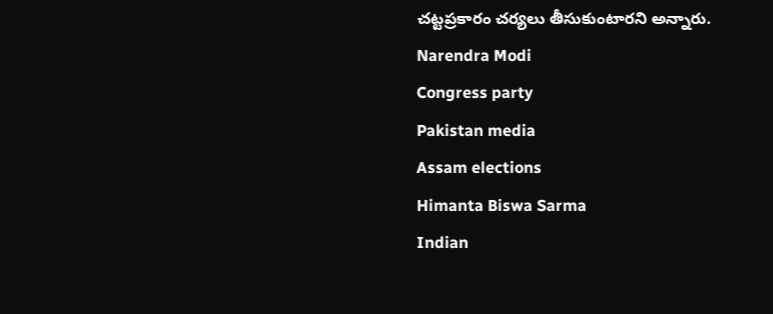చట్టప్రకారం చర్యలు తీసుకుంటారని అన్నారు.
Narendra Modi
Congress party
Pakistan media
Assam elections
Himanta Biswa Sarma
Indian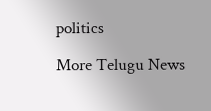politics

More Telugu News